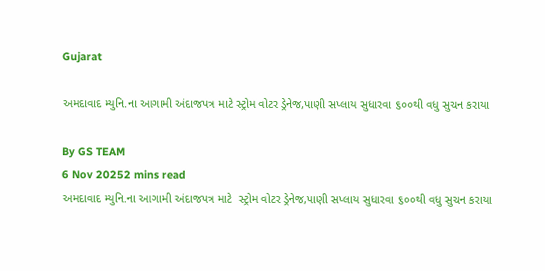Gujarat

અમદાવાદ મ્યુનિ.ના આગામી અંદાજપત્ર માટે સ્ટ્રોમ વોટર ડ્રેનેજ,પાણી સપ્લાય સુધારવા ૬૦૦થી વધુ સુચન કરાયા

By GS TEAM
6 Nov 20252 mins read
અમદાવાદ મ્યુનિ.ના આગામી અંદાજપત્ર માટે  સ્ટ્રોમ વોટર ડ્રેનેજ,પાણી સપ્લાય સુધારવા ૬૦૦થી વધુ સુચન કરાયા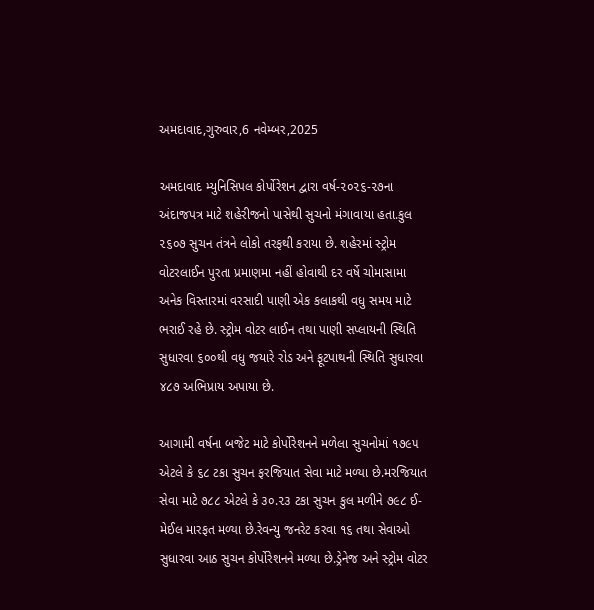અમદાવાદ,ગુરુવાર,6 નવેમ્બર,2025

અમદાવાદ મ્યુનિસિપલ કોર્પોરેશન દ્વારા વર્ષ-૨૦૨૬-૨૭ના અંદાજપત્ર માટે શહેરીજનો પાસેથી સુચનો મંગાવાયા હતા.કુલ ૨૬૦૭ સુચન તંત્રને લોકો તરફથી કરાયા છે. શહેરમાં સ્ટ્રોમ વોટરલાઈન પુરતા પ્રમાણમા નહીં હોવાથી દર વર્ષે ચોમાસામા અનેક વિસ્તારમાં વરસાદી પાણી એક કલાકથી વધુ સમય માટે ભરાઈ રહે છે. સ્ટ્રોમ વોટર લાઈન તથા પાણી સપ્લાયની સ્થિતિ સુધારવા ૬૦૦થી વધુ જયારે રોડ અને ફૂટપાથની સ્થિતિ સુધારવા ૪૮૭ અભિપ્રાય અપાયા છે.

આગામી વર્ષના બજેટ માટે કોર્પોરેશનને મળેલા સુચનોમાં ૧૭૯૫ એટલે કે ૬૮ ટકા સુચન ફરજિયાત સેવા માટે મળ્યા છે.મરજિયાત સેવા માટે ૭૮૮ એટલે કે ૩૦.૨૩ ટકા સુચન કુલ મળીને ૭૯૮ ઈ-મેઈલ મારફત મળ્યા છે.રેવન્યુ જનરેટ કરવા ૧૬ તથા સેવાઓ સુધારવા આઠ સુચન કોર્પોરેશનને મળ્યા છે.ડ્રેનેજ અને સ્ટ્રોમ વોટર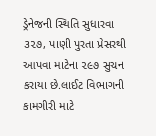ડ્રેનેજની સ્થિતિ સુધારવા ૩૨૭, પાણી પુરતા પ્રેસરથી આપવા માટેના ૨૯૭ સુચન કરાયા છે.લાઈટ વિભાગની કામગીરી માટે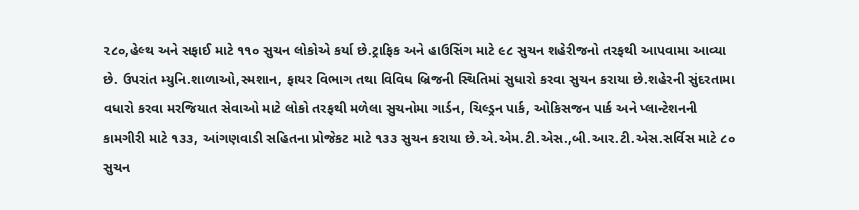૨૮૦,હેલ્થ અને સફાઈ માટે ૧૧૦ સુચન લોકોએ કર્યા છે.ટ્રાફિક અને હાઉસિંગ માટે ૯૮ સુચન શહેરીજનો તરફથી આપવામા આવ્યા છે. ઉપરાંત મ્યુનિ.શાળાઓ,સ્મશાન, ફાયર વિભાગ તથા વિવિધ બ્રિજની સ્થિતિમાં સુધારો કરવા સુચન કરાયા છે.શહેરની સુંદરતામા વધારો કરવા મરજિયાત સેવાઓ માટે લોકો તરફથી મળેલા સુચનોમા ગાર્ડન, ચિલ્ડ્રન પાર્ક, ઓકિસજન પાર્ક અને પ્લાન્ટેશનની કામગીરી માટે ૧૩૩, આંગણવાડી સહિતના પ્રોજેકટ માટે ૧૩૩ સુચન કરાયા છે.એ.એમ.ટી.એસ.,બી.આર.ટી.એસ.સર્વિસ માટે ૮૦ સુચન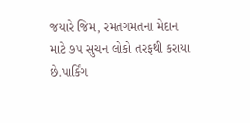જયારે જિમ, રમતગમતના મેદાન માટે ૭૫ સુચન લોકો તરફથી કરાયા છે.પાર્કિંગ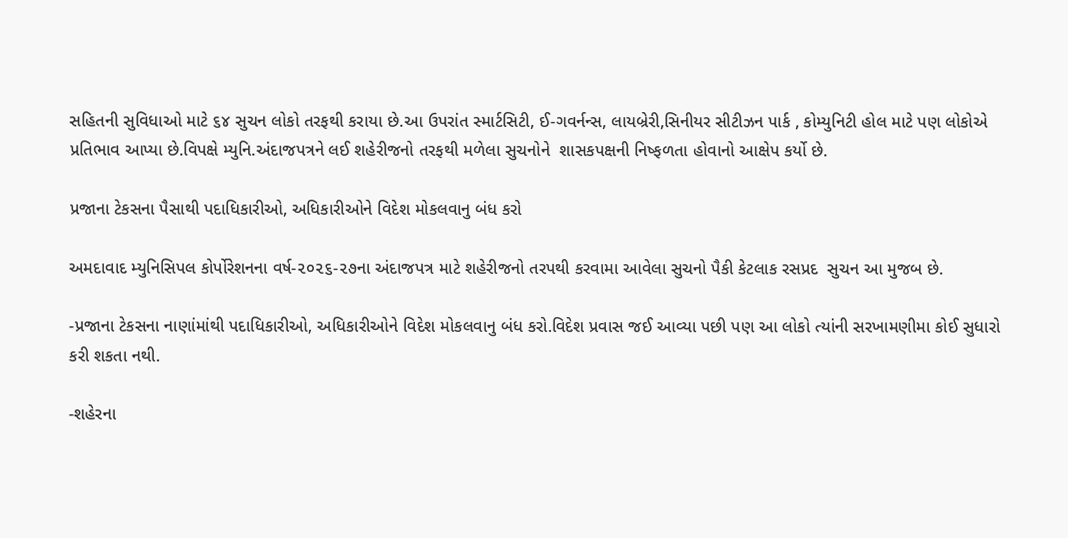સહિતની સુવિધાઓ માટે ૬૪ સુચન લોકો તરફથી કરાયા છે.આ ઉપરાંત સ્માર્ટસિટી, ઈ-ગવર્નન્સ, લાયબ્રેરી,સિનીયર સીટીઝન પાર્ક , કોમ્યુનિટી હોલ માટે પણ લોકોએ પ્રતિભાવ આપ્યા છે.વિપક્ષે મ્યુનિ.અંદાજપત્રને લઈ શહેરીજનો તરફથી મળેલા સુચનોને  શાસકપક્ષની નિષ્ફળતા હોવાનો આક્ષેપ કર્યો છે.

પ્રજાના ટેકસના પૈસાથી પદાધિકારીઓ, અધિકારીઓને વિદેશ મોકલવાનુ બંધ કરો

અમદાવાદ મ્યુનિસિપલ કોર્પોરેશનના વર્ષ-૨૦૨૬-૨૭ના અંદાજપત્ર માટે શહેરીજનો તરપથી કરવામા આવેલા સુચનો પૈકી કેટલાક રસપ્રદ  સુચન આ મુજબ છે.

-પ્રજાના ટેકસના નાણાંમાંથી પદાધિકારીઓ, અધિકારીઓને વિદેશ મોકલવાનુ બંધ કરો.વિદેશ પ્રવાસ જઈ આવ્યા પછી પણ આ લોકો ત્યાંની સરખામણીમા કોઈ સુધારો કરી શકતા નથી.

-શહેરના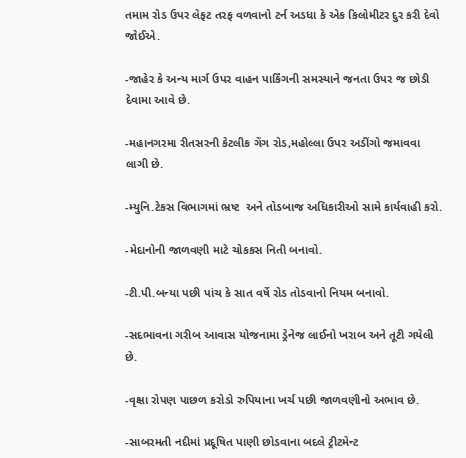તમામ રોડ ઉપર લેફટ તરફ વળવાનો ટર્ન અડધા કે એક કિલોમીટર દુર કરી દેવો જોઈએ.

-જાહેર કે અન્ય માર્ગ ઉપર વાહન પાર્કિંગની સમસ્યાને જનતા ઉપર જ છોડી દેવામા આવે છે.

-મહાનગરમા રીતસરની કેટલીક ગેંગ રોડ,મહોલ્લા ઉપર અડીંગો જમાવવા લાગી છે.

-મ્યુનિ.ટેકસ વિભાગમાં ભ્રષ્ટ  અને તોડબાજ અધિકારીઓ સામે કાર્યવાહી કરો.

-મેદાનોની જાળવણી માટે ચોકકસ નિતી બનાવો.

-ટી.પી.બન્યા પછી પાંચ કે સાત વર્ષે રોડ તોડવાનો નિયમ બનાવો.

-સદભાવના ગરીબ આવાસ યોજનામા ડ્રેનેજ લાઈનો ખરાબ અને તૂટી ગયેલી છે.

-વૃક્ષા રોપણ પાછળ કરોડો રુપિયાના ખર્ચ પછી જાળવણીનો અભાવ છે.

-સાબરમતી નદીમાં પ્રદૂષિત પાણી છોડવાના બદલે ટ્રીટમેન્ટ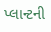પ્લાન્ટની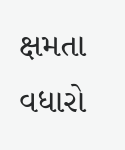ક્ષમતા વધારો